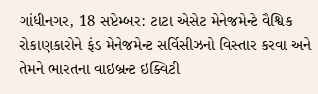ગાંધીનગર, 18 સપ્ટેમ્બર: ટાટા એસેટ મેનેજમેન્ટે વૈશ્વિક રોકાણકારોને ફંડ મેનેજમેન્ટ સર્વિસીઝનો વિસ્તાર કરવા અને તેમને ભારતના વાઇબ્રન્ટ ઇક્વિટી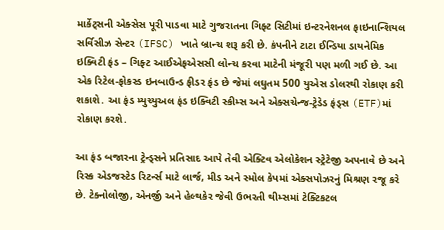માર્કેટ્સની એક્સેસ પૂરી પાડવા માટે ગુજરાતના ગિફ્ટ સિટીમાં ઇન્ટરનેશનલ ફાઇનાન્શિયલ સર્વિસીઝ સેન્ટર (IFSC) ખાતે બ્રાન્ચ શરૂ કરી છે. કંપનીને ટાટા ઈન્ડિયા ડાયનેમિક ઇક્વિટી ફંડ – ગિફ્ટ આઈએફએસસી લોન્ચ કરવા માટેની મંજૂરી પણ મળી ગઈ છે. આ એક રિટેલ-ફોકસ્ડ ઇનબાઉન્ડ ફીડર ફંડ છે જેમાં લઘુતમ 500 યુએસ ડોલરથી રોકાણ કરી શકાશે. આ ફંડ મ્યુચ્યુઅલ ફંડ ઇક્વિટી સ્કીમ્સ અને એક્સચેન્જ-ટ્રેડેડ ફંડ્સ (ETF)માં રોકાણ કરશે.

આ ફંડ બજારના ટ્રેન્ડ્સને પ્રતિસાદ આપે તેવી એક્ટિવ એલોકેશન સ્ટ્રેટેજી અપનાવે છે અને રિસ્ક એડજસ્ટેડ રિટર્ન્સ માટે લાર્જ, મીડ અને સ્મોલ કેપમાં એક્સપોઝરનું મિશ્રણ રજૂ કરે છે. ટેક્નોલોજી, એનર્જી અને હેલ્થકેર જેવી ઉભરતી થીમ્સમાં ટેક્ટિકટલ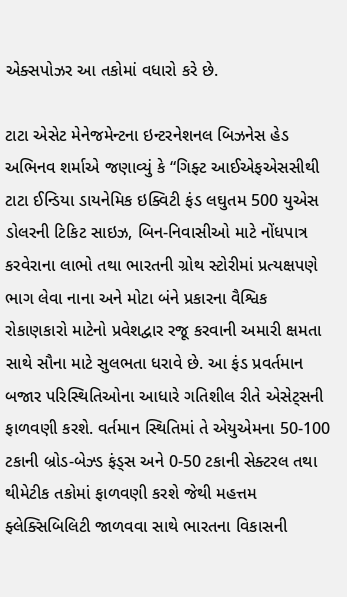એક્સપોઝર આ તકોમાં વધારો કરે છે.

ટાટા એસેટ મેનેજમેન્ટના ઇન્ટરનેશનલ બિઝનેસ હેડ અભિનવ શર્માએ જણાવ્યું કે “ગિફ્ટ આઈએફએસસીથી ટાટા ઈન્ડિયા ડાયનેમિક ઇક્વિટી ફંડ લઘુતમ 500 યુએસ ડોલરની ટિકિટ સાઇઝ, બિન-નિવાસીઓ માટે નોંધપાત્ર કરવેરાના લાભો તથા ભારતની ગ્રોથ સ્ટોરીમાં પ્રત્યક્ષપણે ભાગ લેવા નાના અને મોટા બંને પ્રકારના વૈશ્વિક રોકાણકારો માટેનો પ્રવેશદ્વાર રજૂ કરવાની અમારી ક્ષમતા સાથે સૌના માટે સુલભતા ધરાવે છે. આ ફંડ પ્રવર્તમાન બજાર પરિસ્થિતિઓના આધારે ગતિશીલ રીતે એસેટ્સની ફાળવણી કરશે. વર્તમાન સ્થિતિમાં તે એયુએમના 50-100 ટકાની બ્રોડ-બેઝ્ડ ફંડ્સ અને 0-50 ટકાની સેક્ટરલ તથા થીમેટીક તકોમાં ફાળવણી કરશે જેથી મહત્તમ ફ્લેક્સિબિલિટી જાળવવા સાથે ભારતના વિકાસની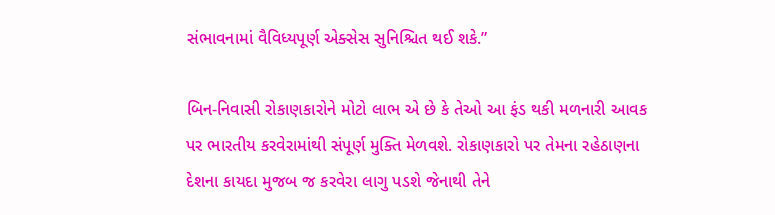સંભાવનામાં વૈવિધ્યપૂર્ણ એક્સેસ સુનિશ્ચિત થઈ શકે.”

બિન-નિવાસી રોકાણકારોને મોટો લાભ એ છે કે તેઓ આ ફંડ થકી મળનારી આવક પર ભારતીય કરવેરામાંથી સંપૂર્ણ મુક્તિ મેળવશે. રોકાણકારો પર તેમના રહેઠાણના દેશના કાયદા મુજબ જ કરવેરા લાગુ પડશે જેનાથી તેને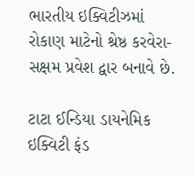ભારતીય ઇક્વિટીઝમાં રોકાણ માટેનો શ્રેષ્ઠ કરવેરા-સક્ષમ પ્રવેશ દ્વાર બનાવે છે.

ટાટા ઈન્ડિયા ડાયનેમિક ઇક્વિટી ફંડ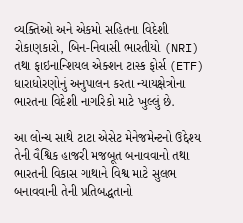વ્યક્તિઓ અને એકમો સહિતના વિદેશી રોકાણકારો, બિન-નિવાસી ભારતીયો (NRI) તથા ફાઇનાન્શિયલ એક્શન ટાસ્ક ફોર્સ (ETF) ધારાધોરણોનું અનુપાલન કરતા ન્યાયક્ષેત્રોના ભારતના વિદેશી નાગરિકો માટે ખુલ્લું છે.

આ લોન્ચ સાથે ટાટા એસેટ મેનેજમેન્ટનો ઉદ્દેશ્ય તેની વૈશ્વિક હાજરી મજબૂત બનાવવાનો તથા ભારતની વિકાસ ગાથાને વિશ્વ માટે સુલભ બનાવવાની તેની પ્રતિબદ્ધતાનો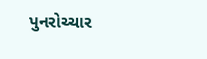પુનરોચ્ચાર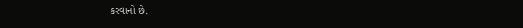કરવાનો છે.